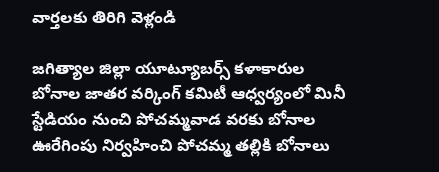వార్తలకు తిరిగి వెళ్లండి

జగిత్యాల జిల్లా యూట్యూబర్స్ కళాకారుల బోనాల జాతర వర్కింగ్ కమిటీ ఆధ్వర్యంలో మినీ స్టేడియం నుంచి పోచమ్మవాడ వరకు బోనాల ఊరేగింపు నిర్వహించి పోచమ్మ తల్లికి బోనాలు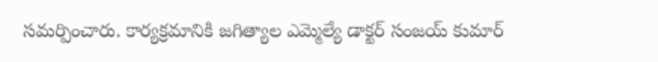సమర్పించారు. కార్యక్రమానికి జగిత్యాల ఎమ్మెల్యే డాక్టర్ సంజయ్ కుమార్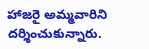హాజరై అమ్మవారిని దర్శించుకున్నారు.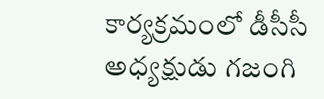కార్యక్రమంలో డీసీసీ అధ్యక్షుడు గజంగి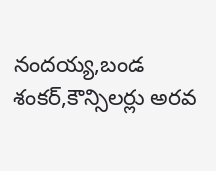నందయ్య,బండ శంకర్,కౌన్సిలర్లు అరవ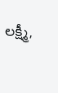లక్ష్మీ,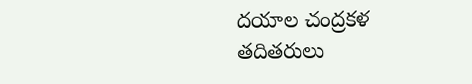దయాల చంద్రకళ తదితరులు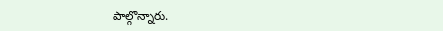పాల్గొన్నారు.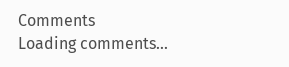Comments
Loading comments...